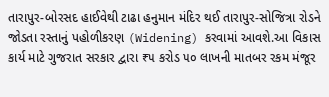તારાપુર-બોરસદ હાઈવેથી ટાઢા હનુમાન મંદિર થઈ તારાપુર-સોજિત્રા રોડને જોડતા રસ્તાનું પહોળીકરણ (Widening) કરવામાં આવશે.આ વિકાસ કાર્ય માટે ગુજરાત સરકાર દ્વારા ₹૫ કરોડ ૫૦ લાખની માતબર રકમ મંજૂર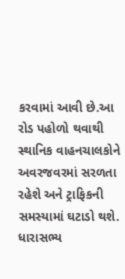કરવામાં આવી છે.આ રોડ પહોળો થવાથી સ્થાનિક વાહનચાલકોને અવરજવરમાં સરળતા રહેશે અને ટ્રાફિકની સમસ્યામાં ઘટાડો થશે. ધારાસભ્ય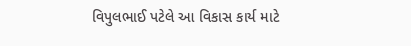વિપુલભાઈ પટેલે આ વિકાસ કાર્ય માટે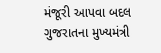મંજૂરી આપવા બદલ ગુજરાતના મુખ્યમંત્રી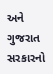અને ગુજરાત સરકારનો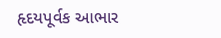હૃદયપૂર્વક આભાર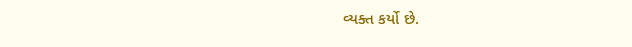વ્યક્ત કર્યો છે.